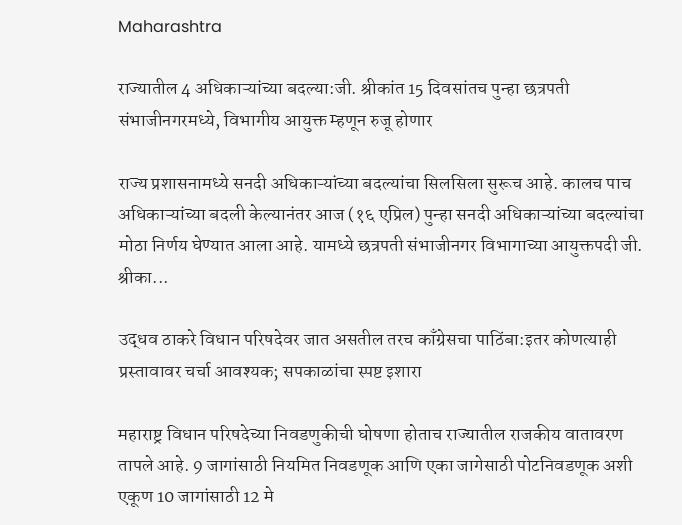Maharashtra

राज्यातील 4 अधिकाऱ्यांच्या बदल्या:जी. श्रीकांत 15 दिवसांतच पुन्हा छत्रपती संभाजीनगरमध्ये, विभागीय आयुक्त म्हणून रुजू होणार

राज्य प्रशासनामध्ये सनदी अधिकाऱ्यांच्या बदल्यांचा सिलसिला सुरूच आहे. कालच पाच अधिकाऱ्यांच्या बदली केल्यानंतर आज (१६ एप्रिल) पुन्हा सनदी अधिकाऱ्यांच्या बदल्यांचा मोठा निर्णय घेण्यात आला आहे. यामध्ये छत्रपती संभाजीनगर विभागाच्या आयुक्तपदी जी. श्रीका...

उद्धव ठाकरे विधान परिषदेवर जात असतील तरच काँग्रेसचा पाठिंबा:इतर कोणत्याही प्रस्तावावर चर्चा आवश्यक; सपकाळांचा स्पष्ट इशारा

महाराष्ट्र विधान परिषदेच्या निवडणुकीची घोषणा होताच राज्यातील राजकीय वातावरण तापले आहे. 9 जागांसाठी नियमित निवडणूक आणि एका जागेसाठी पोटनिवडणूक अशी एकूण 10 जागांसाठी 12 मे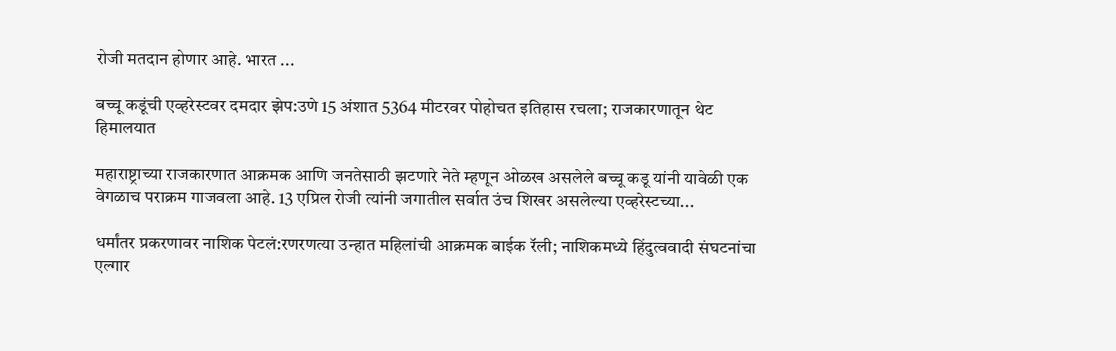रोजी मतदान होणार आहे. भारत ...

बच्चू कडूंची एव्हरेस्टवर दमदार झेप:उणे 15 अंशात 5364 मीटरवर पोहोचत इतिहास रचला; राजकारणातून थेट हिमालयात

महाराष्ट्राच्या राजकारणात आक्रमक आणि जनतेसाठी झटणारे नेते म्हणून ओळख असलेले बच्चू कडू यांनी यावेळी एक वेगळाच पराक्रम गाजवला आहे. 13 एप्रिल रोजी त्यांनी जगातील सर्वात उंच शिखर असलेल्या एव्हरेस्टच्या...

धर्मांतर प्रकरणावर नाशिक पेटलं:रणरणत्या उन्हात महिलांची आक्रमक बाईक रॅली; नाशिकमध्ये हिंदुत्ववादी संघटनांचा एल्गार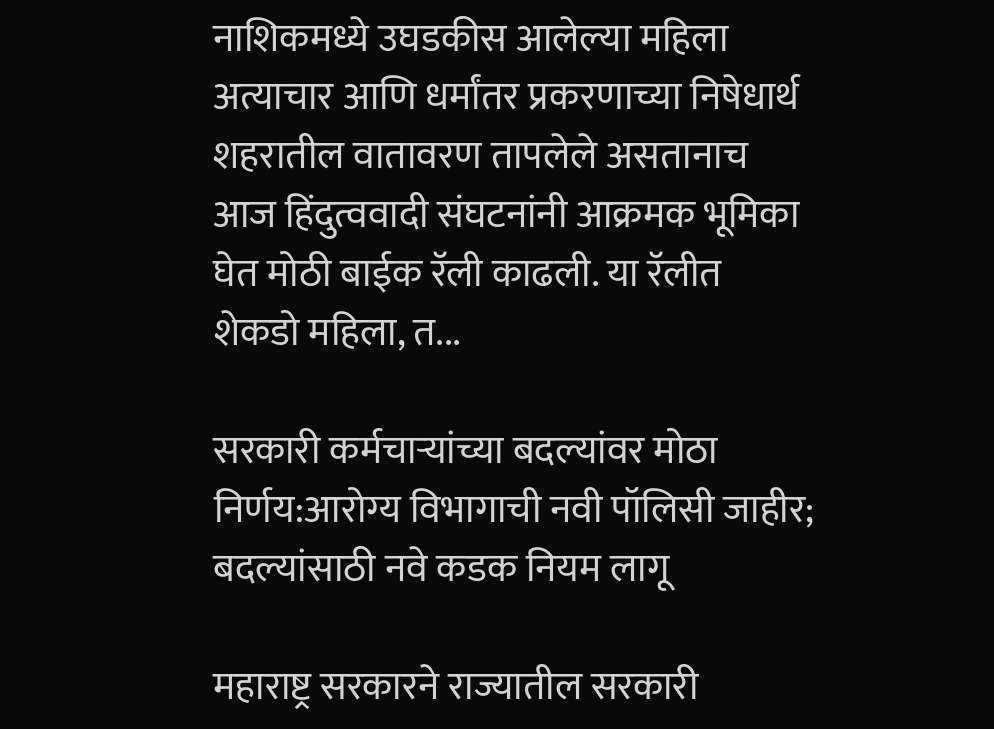नाशिकमध्ये उघडकीस आलेल्या महिला अत्याचार आणि धर्मांतर प्रकरणाच्या निषेधार्थ शहरातील वातावरण तापलेले असतानाच आज हिंदुत्ववादी संघटनांनी आक्रमक भूमिका घेत मोठी बाईक रॅली काढली. या रॅलीत शेकडो महिला, त...

सरकारी कर्मचाऱ्यांच्या बदल्यांवर मोठा निर्णय:आरोग्य विभागाची नवी पॉलिसी जाहीर; बदल्यांसाठी नवे कडक नियम लागू

महाराष्ट्र सरकारने राज्यातील सरकारी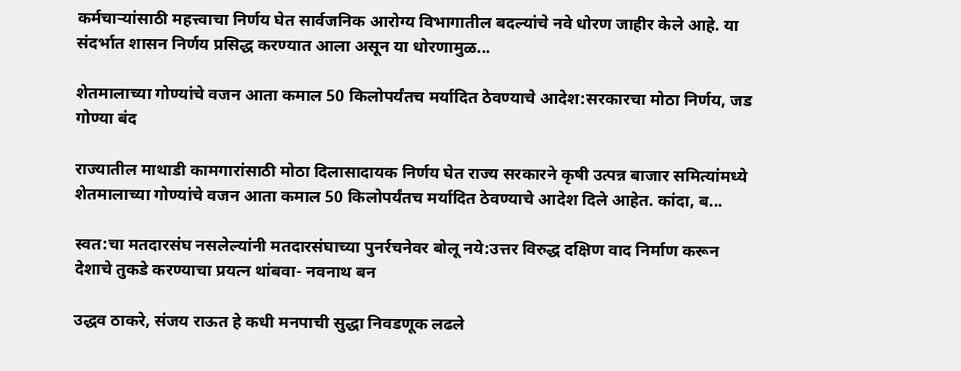कर्मचाऱ्यांसाठी महत्त्वाचा निर्णय घेत सार्वजनिक आरोग्य विभागातील बदल्यांचे नवे धोरण जाहीर केले आहे. या संदर्भात शासन निर्णय प्रसिद्ध करण्यात आला असून या धोरणामुळ...

शेतमालाच्या गोण्यांचे वजन आता कमाल 50 किलोपर्यंतच मर्यादित ठेवण्याचे आदेश:सरकारचा मोठा निर्णय, जड गोण्या बंद

राज्यातील माथाडी कामगारांसाठी मोठा दिलासादायक निर्णय घेत राज्य सरकारने कृषी उत्पन्न बाजार समित्यांमध्ये शेतमालाच्या गोण्यांचे वजन आता कमाल 50 किलोपर्यंतच मर्यादित ठेवण्याचे आदेश दिले आहेत. कांदा, ब...

स्वत:चा मतदारसंघ नसलेल्यांनी मतदारसंघाच्या पुनर्रचनेवर बोलू नये:उत्तर विरुद्ध दक्षिण वाद निर्माण करून देशाचे तुकडे करण्याचा प्रयत्न थांबवा- नवनाथ बन

उद्धव ठाकरे, संजय राऊत हे कधी मनपाची सुद्धा निवडणूक लढले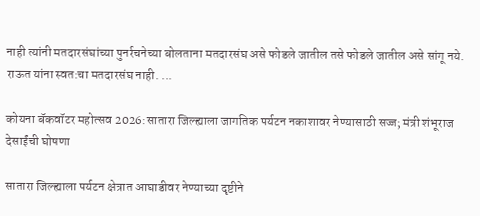नाही त्यांनी मतदारसंघांच्या पुनर्रचनेच्या बोलताना मतदारसंघ असे फोडले जातील तसे फोडले जातील असे सांगू नये. राऊत यांना स्वत:चा मतदारसंघ नाही. ...

कोयना बॅकवॉटर महोत्सव 2026:सातारा जिल्ह्याला जागतिक पर्यटन नकाशावर नेण्यासाठी सज्ज; मंत्री शंभूराज देसाईंची घोषणा

सातारा जिल्ह्याला पर्यटन क्षेत्रात आघाडीवर नेण्याच्या दृष्टीने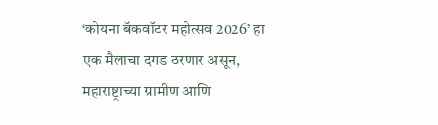‘कोयना बॅकवॉटर महोत्सव 2026’ हा एक मैलाचा दगड ठरणार असून, महाराष्ट्राच्या ग्रामीण आणि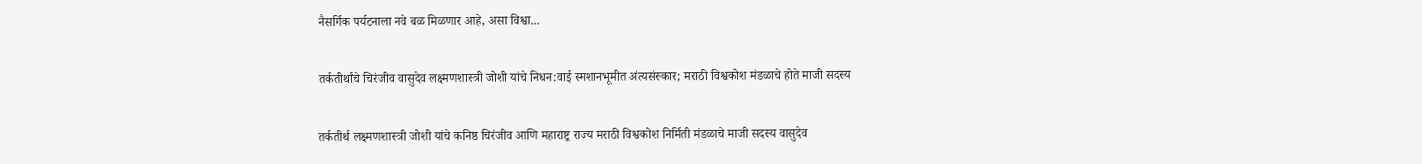नैसर्गिक पर्यटनाला नवे बळ मिळणार आहे, असा विश्वा...

तर्कतीर्थांचे चिरंजीव वासुदेव लक्ष्मणशास्त्री जोशी यांचे निधन:वाई स्मशानभूमीत अंत्यसंस्कार; मराठी विश्वकोश मंडळाचे होते माजी सदस्य

तर्कतीर्थ लक्ष्मणशास्त्री जोशी यांचे कनिष्ठ चिरंजीव आणि महाराष्ट्र राज्य मराठी विश्वकोश निर्मिती मंडळाचे माजी सदस्य वासुदेव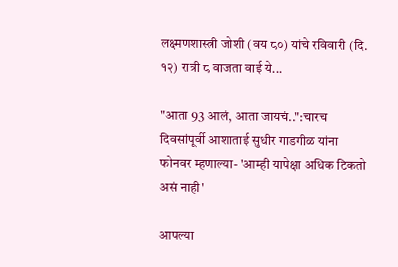लक्ष्मणशास्त्री जोशी (वय ८०) यांचे रविवारी (दि. १२) रात्री ८ वाजता वाई ये...

"आता 93 आलं, आता जायचं..":चारच दिवसांपूर्वी आशाताई सुधीर गाडगीळ यांना फोनवर म्हणाल्या- 'आम्ही यापेक्षा अधिक टिकतो असं नाही'

आपल्या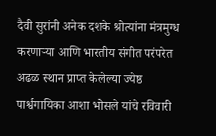दैवी सुरांनी अनेक दशके श्रोत्यांना मंत्रमुग्ध करणाऱ्या आणि भारतीय संगीत परंपरेत अढळ स्थान प्राप्त केलेल्या ज्येष्ठ पार्श्वगायिका आशा भोसले यांचे रविवारी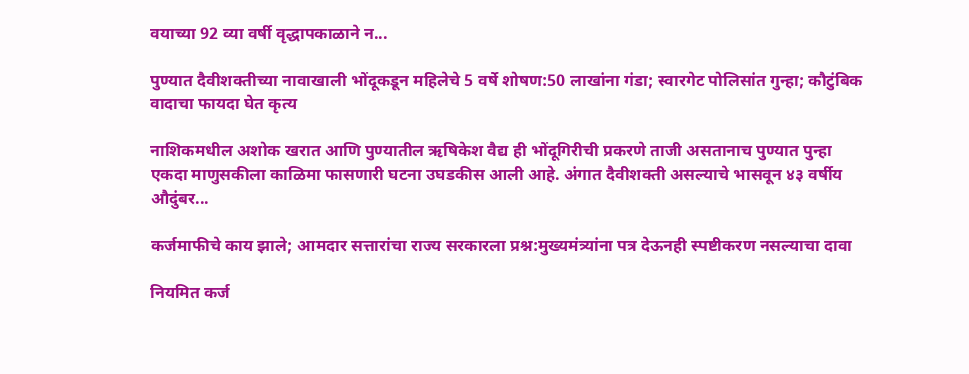वयाच्या 92 व्या वर्षी वृद्धापकाळाने न...

पुण्यात दैवीशक्तीच्या नावाखाली भोंदूकडून महिलेचे 5 वर्षे शोषण:50 लाखांना गंडा; स्वारगेट पोलिसांत गुन्हा; कौटुंबिक वादाचा फायदा घेत कृत्य

नाशिकमधील अशोक खरात आणि पुण्यातील ऋषिकेश वैद्य ही भोंदूगिरीची प्रकरणे ताजी असतानाच पुण्यात पुन्हा एकदा माणुसकीला काळिमा फासणारी घटना उघडकीस आली आहे. अंगात दैवीशक्ती असल्याचे भासवून ४३ वर्षीय औदुंबर...

कर्जमाफीचे काय झाले; आमदार सत्तारांचा राज्य सरकारला प्रश्न:मुख्यमंत्र्यांना पत्र देऊनही स्पष्टीकरण नसल्याचा दावा

नियमित कर्ज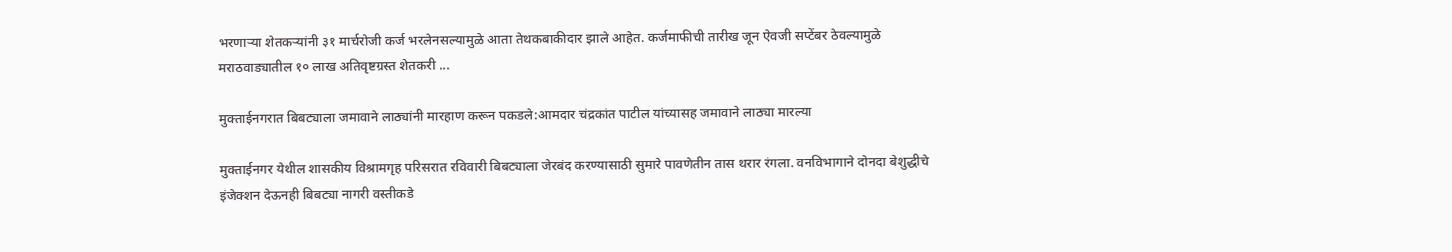भरणाऱ्या शेतकऱ्यांनी ३१ मार्चरोजी कर्ज भरलेनसल्यामुळे आता तेथकबाकीदार झाले आहेत. कर्जमाफीची तारीख जून ऐवजी सप्टेंबर ठेवल्यामुळे मराठवाड्यातील १० लाख अतिवृष्टग्रस्त शेतकरी ...

मुक्ताईनगरात बिबट्याला जमावाने लाठ्यांनी मारहाण करून पकडले:आमदार चंद्रकांत पाटील यांच्यासह जमावाने लाठ्या मारल्या

मुक्ताईनगर येथील शासकीय विश्रामगृह परिसरात रविवारी बिबट्याला जेरबंद करण्यासाठी सुमारे पावणेतीन तास थरार रंगला. वनविभागाने दोनदा बेशुद्धीचे इंजेक्शन देऊनही बिबट्या नागरी वस्तीकडे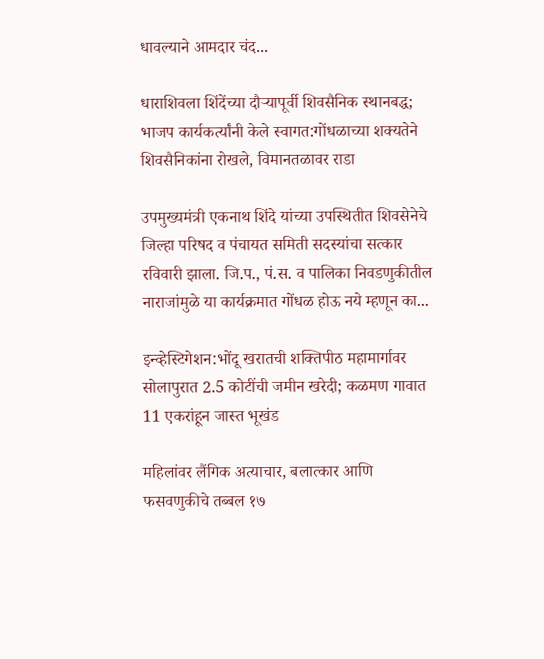धावल्याने आमदार चंद...

धाराशिवला शिंदेंच्या दौऱ्यापूर्वी शिवसैनिक स्थानबद्ध; भाजप कार्यकर्त्यांनी केले स्वागत:गोंधळाच्या शक्यतेने शिवसैनिकांना रोखले, विमानतळावर राडा

उपमुख्यमंत्री एकनाथ शिंदे यांच्या उपस्थितीत शिवसेनेचे जिल्हा परिषद व पंचायत समिती सदस्यांचा सत्कार रविवारी झाला. जि.प., पं.स. व पालिका निवडणुकीतील नाराजांमुळे या कार्यक्रमात गोंधळ होऊ नये म्हणून का...

इन्व्हेस्टिगेशन:भोंदू खरातची शक्तिपीठ महामार्गावर सोलापुरात 2.5 कोटींची जमीन खरेदी; कळमण गावात 11 एकरांहून जास्त भूखंड

महिलांवर लैंगिक अत्याचार, बलात्कार आणि फसवणुकीचे तब्बल १७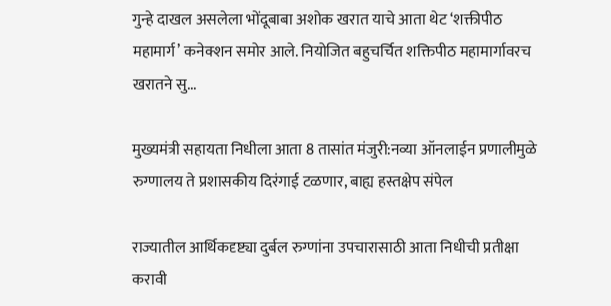गुन्हे दाखल असलेला भोंदूबाबा अशोक खरात याचे आता थेट ‘शक्तीपीठ महामार्ग’ कनेक्शन समोर आले. नियोजित बहुचर्चित शक्तिपीठ महामार्गावरच खरातने सु...

मुख्यमंत्री सहायता निधीला आता 8 तासांत मंजुरी:नव्या ऑनलाईन प्रणालीमुळे रुग्णालय ते प्रशासकीय दिरंगाई टळणार, बाह्य हस्तक्षेप संपेल

राज्यातील आर्थिकदृष्ट्या दुर्बल रुग्णांना उपचारासाठी आता निधीची प्रतीक्षा करावी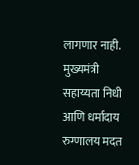लागणार नाही. मुख्यमंत्री सहाय्यता निधी आणि धर्मादाय रुग्णालय मदत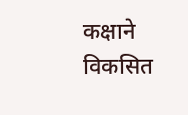कक्षाने विकसित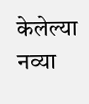केलेल्या नव्या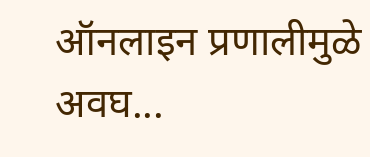ऑनलाइन प्रणालीमुळे अवघ...